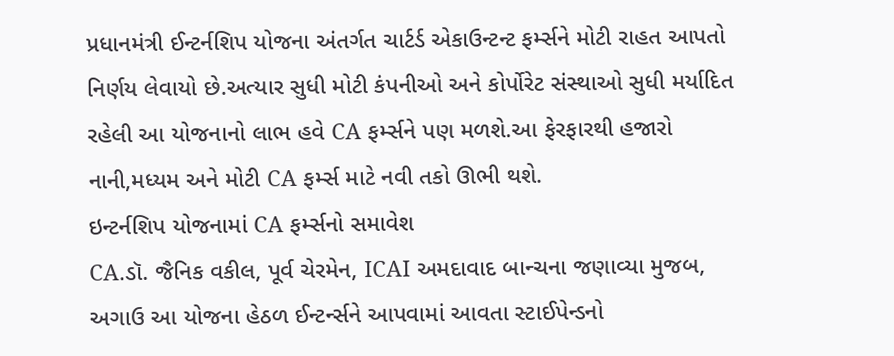પ્રધાનમંત્રી ઈન્ટર્નશિપ યોજના અંતર્ગત ચાર્ટર્ડ એકાઉન્ટન્ટ ફર્મ્સને મોટી રાહત આપતો નિર્ણય લેવાયો છે.અત્યાર સુધી મોટી કંપનીઓ અને કોર્પોરેટ સંસ્થાઓ સુધી મર્યાદિત રહેલી આ યોજનાનો લાભ હવે CA ફર્મ્સને પણ મળશે.આ ફેરફારથી હજારો નાની,મધ્યમ અને મોટી CA ફર્મ્સ માટે નવી તકો ઊભી થશે.
ઇન્ટર્નશિપ યોજનામાં CA ફર્મ્સનો સમાવેશ
CA.ડૉ. જૈનિક વકીલ, પૂર્વ ચેરમેન, ICAI અમદાવાદ બાન્ચના જણાવ્યા મુજબ, અગાઉ આ યોજના હેઠળ ઈન્ટર્ન્સને આપવામાં આવતા સ્ટાઈપેન્ડનો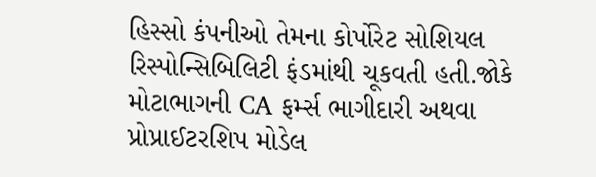હિસ્સો કંપનીઓ તેમના કોર્પોરેટ સોશિયલ રિસ્પોન્સિબિલિટી ફંડમાંથી ચૂકવતી હતી.જોકે મોટાભાગની CA ફર્મ્સ ભાગીદારી અથવા પ્રોપ્રાઈટરશિપ મોડેલ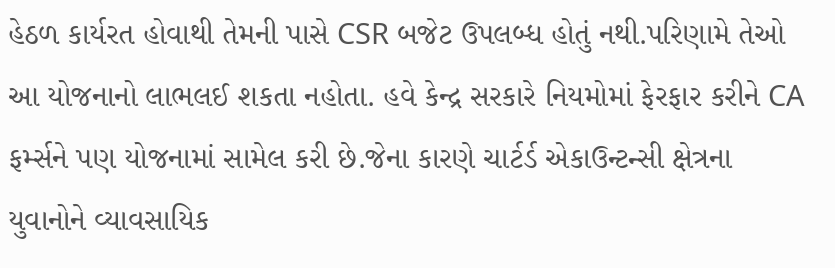હેઠળ કાર્યરત હોવાથી તેમની પાસે CSR બજેટ ઉપલબ્ધ હોતું નથી.પરિણામે તેઓ આ યોજનાનો લાભલઈ શકતા નહોતા. હવે કેન્દ્ર સરકારે નિયમોમાં ફેરફાર કરીને CA ફર્મ્સને પણ યોજનામાં સામેલ કરી છે.જેના કારણે ચાર્ટર્ડ એકાઉન્ટન્સી ક્ષેત્રના યુવાનોને વ્યાવસાયિક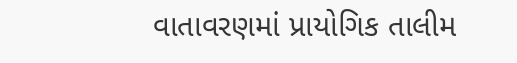વાતાવરણમાં પ્રાયોગિક તાલીમ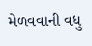મેળવવાની વધુ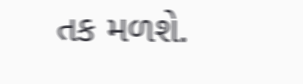તક મળશે.